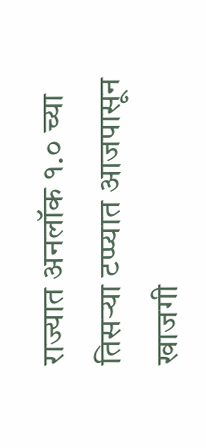राज्यात अनलॉक १.० च्या तिसऱ्या टप्प्यात आजपासून खाजगी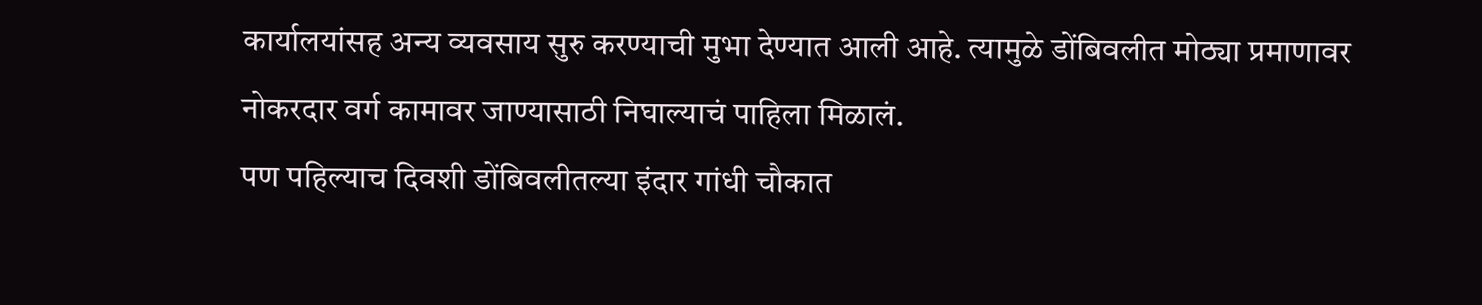कार्यालयांसह अन्य व्यवसाय सुरु करण्याची मुभा देण्यात आली आहे. त्यामुळे डोंबिवलीत मोठ्या प्रमाणावर नोकरदार वर्ग कामावर जाण्यासाठी निघाल्याचं पाहिला मिळालं.
पण पहिल्याच दिवशी डोंबिवलीतल्या इंदार गांधी चौकात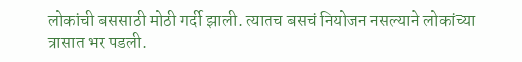लोकांची बससाठी मोठी गर्दी झाली. त्यातच बसचं नियोजन नसल्याने लोकांच्या त्रासात भर पडली.